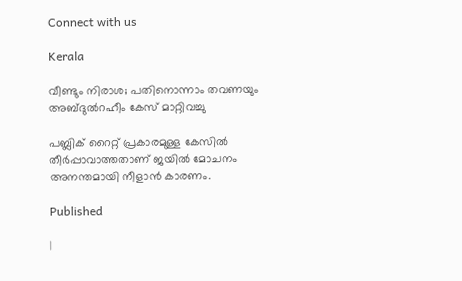Connect with us

Kerala

വീണ്ടും നിരാശ; പതിനൊന്നാം തവണയും അബ്ദുല്‍റഹീം കേസ് മാറ്റിവച്ചു

പബ്ലിക് റൈറ്റ് പ്രകാരമുള്ള കേസില്‍ തീര്‍പ്പാവാത്തതാണ് ജയില്‍ മോചനം അനന്തമായി നീളാന്‍ കാരണം.

Published

|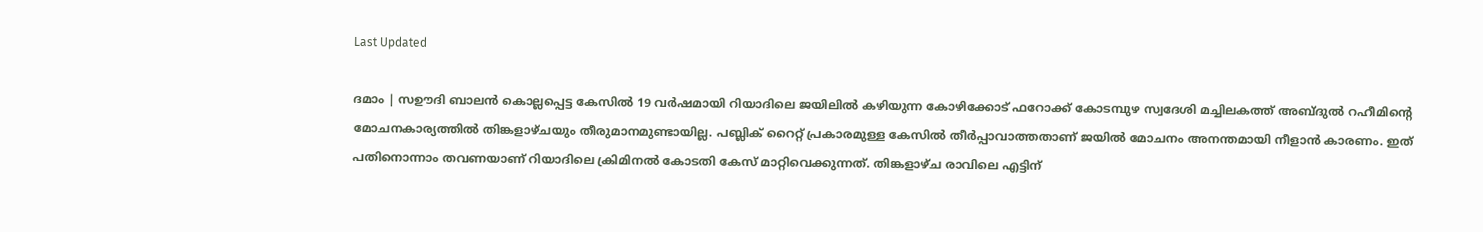Last Updated

ദമാം | സഊദി ബാലന്‍ കൊല്ലപ്പെട്ട കേസില്‍ 19 വര്‍ഷമായി റിയാദിലെ ജയിലില്‍ കഴിയുന്ന കോഴിക്കോട് ഫറോക്ക് കോടമ്പുഴ സ്വദേശി മച്ചിലകത്ത് അബ്ദുല്‍ റഹീമിന്റെ മോചനകാര്യത്തില്‍ തിങ്കളാഴ്ചയും തീരുമാനമുണ്ടായില്ല. പബ്ലിക് റൈറ്റ് പ്രകാരമുള്ള കേസില്‍ തീര്‍പ്പാവാത്തതാണ് ജയില്‍ മോചനം അനന്തമായി നീളാന്‍ കാരണം. ഇത് പതിനൊന്നാം തവണയാണ് റിയാദിലെ ക്രിമിനല്‍ കോടതി കേസ് മാറ്റിവെക്കുന്നത്. തിങ്കളാഴ്ച രാവിലെ എട്ടിന്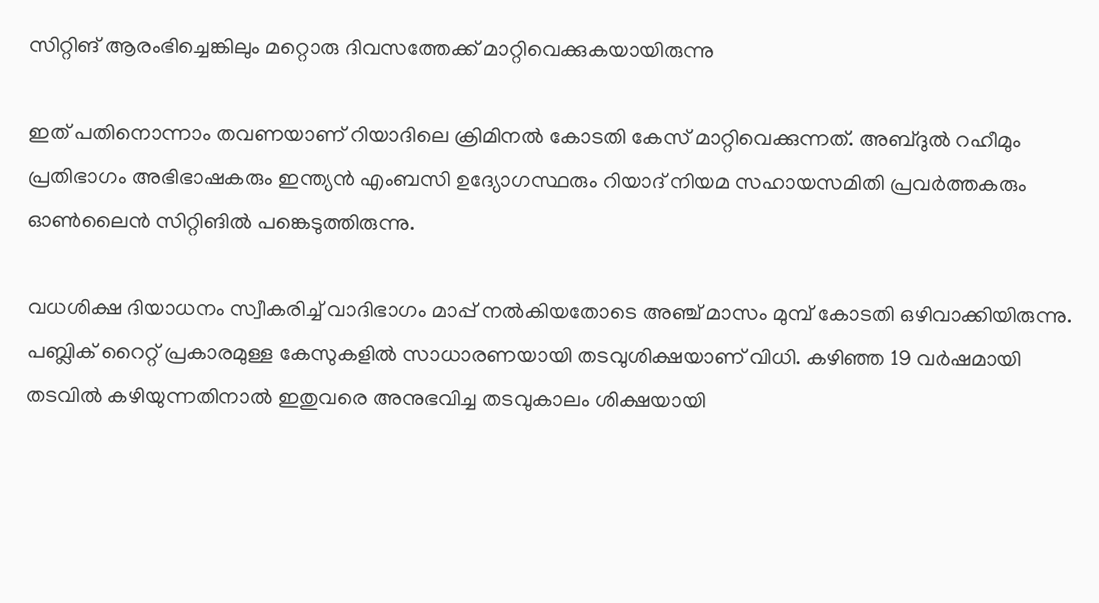സിറ്റിങ് ആരംഭിച്ചെങ്കിലും മറ്റൊരു ദിവസത്തേക്ക് മാറ്റിവെക്കുകയായിരുന്നു

ഇത് പതിനൊന്നാം തവണയാണ് റിയാദിലെ ക്രിമിനല്‍ കോടതി കേസ് മാറ്റിവെക്കുന്നത്. അബ്ദുല്‍ റഹീമും പ്രതിഭാഗം അഭിഭാഷകരും ഇന്ത്യന്‍ എംബസി ഉദ്യോഗസ്ഥരും റിയാദ് നിയമ സഹായസമിതി പ്രവര്‍ത്തകരും ഓണ്‍ലൈന്‍ സിറ്റിങില്‍ പങ്കെടുത്തിരുന്നു.

വധശിക്ഷ ദിയാധനം സ്വീകരിച്ച് വാദിഭാഗം മാപ്പ് നല്‍കിയതോടെ അഞ്ച് മാസം മുമ്പ് കോടതി ഒഴിവാക്കിയിരുന്നു. പബ്ലിക് റൈറ്റ് പ്രകാരമുള്ള കേസുകളില്‍ സാധാരണയായി തടവുശിക്ഷയാണ് വിധി. കഴിഞ്ഞ 19 വര്‍ഷമായി തടവില്‍ കഴിയുന്നതിനാല്‍ ഇതുവരെ അനുഭവിച്ച തടവുകാലം ശിക്ഷയായി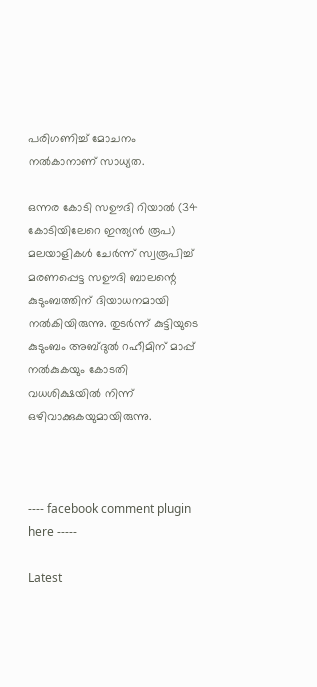പരിഗണിച്ച് മോചനം നല്‍കാനാണ് സാധ്യത.

ഒന്നര കോടി സഊദി റിയാല്‍ (34 കോടിയിലേറെ ഇന്ത്യന്‍ രൂപ) മലയാളികള്‍ ചേര്‍ന്ന് സ്വരൂപിച്ച് മരണപ്പെട്ട സഊദി ബാലന്റെ കുടുംബത്തിന് ദിയാധനമായി നല്‍കിയിരുന്നു. തുടര്‍ന്ന് കുട്ടിയുടെ കുടുംബം അബ്ദുല്‍ റഹീമിന് മാപ്പ് നല്‍കുകയും കോടതി വധശിക്ഷയില്‍ നിന്ന് ഒഴിവാക്കുകയുമായിരുന്നു.



---- facebook comment plugin here -----

Latest